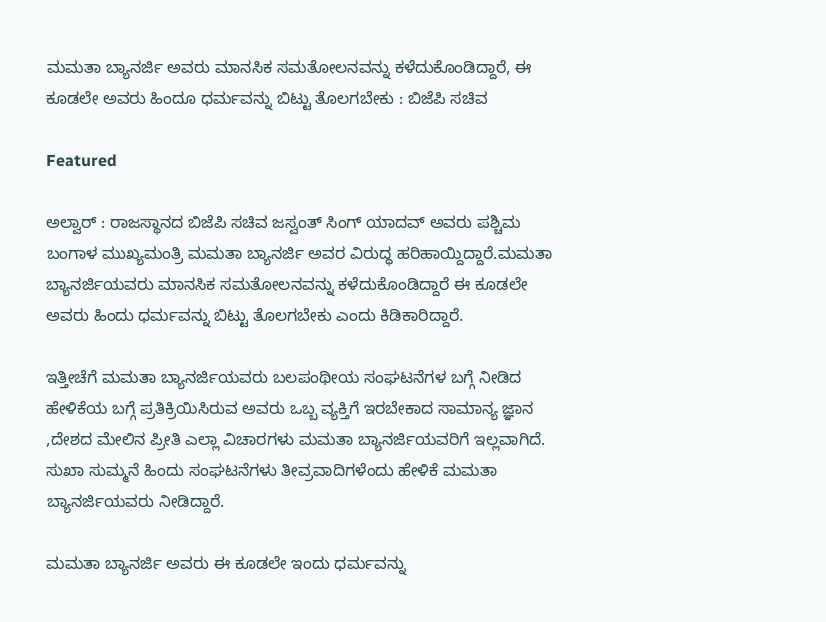ಮಮತಾ ಬ್ಯಾನರ್ಜಿ ಅವರು ಮಾನಸಿಕ ಸಮತೋಲನವನ್ನು ಕಳೆದುಕೊಂಡಿದ್ದಾರೆ, ಈ ಕೂಡಲೇ ಅವರು ಹಿಂದೂ ಧರ್ಮವನ್ನು ಬಿಟ್ಟು ತೊಲಗಬೇಕು : ಬಿಜೆಪಿ ಸಚಿವ

Featured

ಅಲ್ವಾರ್ : ರಾಜಸ್ಥಾನದ ಬಿಜೆಪಿ ಸಚಿವ ಜಸ್ವಂತ್ ಸಿಂಗ್ ಯಾದವ್ ಅವರು ಪಶ್ಚಿಮ ಬಂಗಾಳ ಮುಖ್ಯಮಂತ್ರಿ ಮಮತಾ ಬ್ಯಾನರ್ಜಿ ಅವರ ವಿರುದ್ಧ ಹರಿಹಾಯ್ದಿದ್ದಾರೆ.ಮಮತಾ ಬ್ಯಾನರ್ಜಿಯವರು ಮಾನಸಿಕ ಸಮತೋಲನವನ್ನು ಕಳೆದುಕೊಂಡಿದ್ದಾರೆ ಈ ಕೂಡಲೇ ಅವರು ಹಿಂದು ಧರ್ಮವನ್ನು ಬಿಟ್ಟು ತೊಲಗಬೇಕು ಎಂದು ಕಿಡಿಕಾರಿದ್ದಾರೆ.

ಇತ್ತೀಚೆಗೆ ಮಮತಾ ಬ್ಯಾನರ್ಜಿಯವರು ಬಲಪಂಥೀಯ ಸಂಘಟನೆಗಳ ಬಗ್ಗೆ ನೀಡಿದ ಹೇಳಿಕೆಯ ಬಗ್ಗೆ ಪ್ರತಿಕ್ರಿಯಿಸಿರುವ ಅವರು ಒಬ್ಬ ವ್ಯಕ್ತಿಗೆ ಇರಬೇಕಾದ ಸಾಮಾನ್ಯ ಜ್ಞಾನ ,ದೇಶದ ಮೇಲಿನ ಪ್ರೀತಿ ಎಲ್ಲಾ ವಿಚಾರಗಳು ಮಮತಾ ಬ್ಯಾನರ್ಜಿಯವರಿಗೆ ಇಲ್ಲವಾಗಿದೆ. ಸುಖಾ ಸುಮ್ಮನೆ ಹಿಂದು ಸಂಘಟನೆಗಳು ತೀವ್ರವಾದಿಗಳೆಂದು ಹೇಳಿಕೆ ಮಮತಾ ಬ್ಯಾನರ್ಜಿಯವರು ನೀಡಿದ್ದಾರೆ.

ಮಮತಾ ಬ್ಯಾನರ್ಜಿ ಅವರು ಈ ಕೂಡಲೇ ಇಂದು ಧರ್ಮವನ್ನು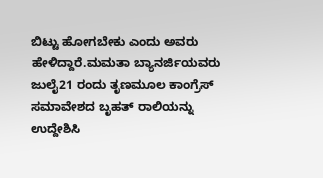ಬಿಟ್ಟು ಹೋಗಬೇಕು ಎಂದು ಅವರು ಹೇಳಿದ್ದಾರೆ.ಮಮತಾ ಬ್ಯಾನರ್ಜಿಯವರು ಜುಲೈ21 ರಂದು ತೃಣಮೂಲ ಕಾಂಗ್ರೆಸ್ ಸಮಾವೇಶದ ಬೃಹತ್ ರಾಲಿಯನ್ನು ಉದ್ದೇಶಿಸಿ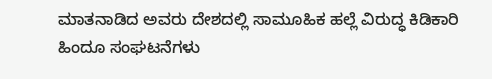ಮಾತನಾಡಿದ ಅವರು ದೇಶದಲ್ಲಿ ಸಾಮೂಹಿಕ ಹಲ್ಲೆ ವಿರುದ್ಧ ಕಿಡಿಕಾರಿ ಹಿಂದೂ ಸಂಘಟನೆಗಳು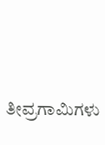ತೀವ್ರಗಾಮಿಗಳು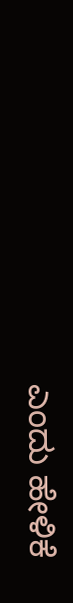ಎಂದು ಹೇಳಿಕೆ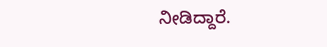ನೀಡಿದ್ದಾರೆ.